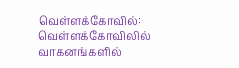வெள்ளக்கோவில்: வெள்ளக்கோவிலில் வாகனங்களில்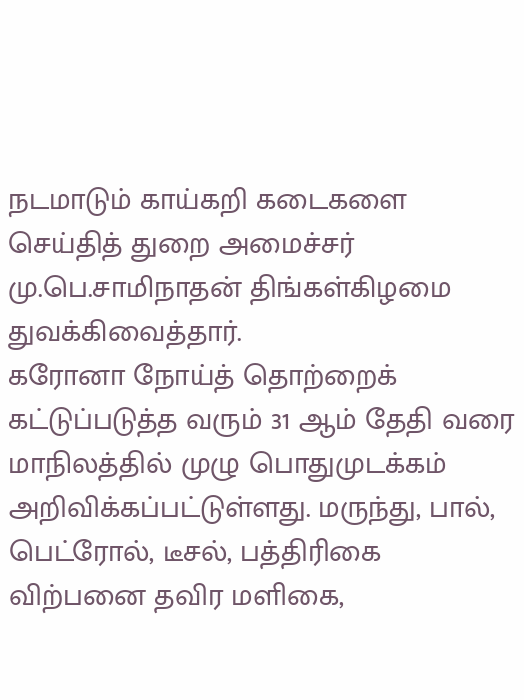நடமாடும் காய்கறி கடைகளை செய்தித் துறை அமைச்சர் மு.பெ.சாமிநாதன் திங்கள்கிழமை துவக்கிவைத்தார்.
கரோனா நோய்த் தொற்றைக் கட்டுப்படுத்த வரும் 31 ஆம் தேதி வரை மாநிலத்தில் முழு பொதுமுடக்கம் அறிவிக்கப்பட்டுள்ளது. மருந்து, பால், பெட்ரோல், டீசல், பத்திரிகை விற்பனை தவிர மளிகை,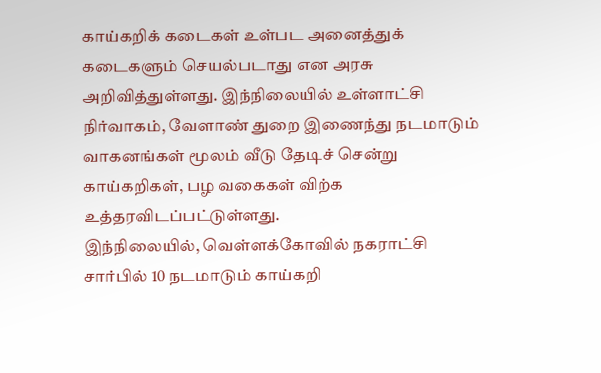காய்கறிக் கடைகள் உள்பட அனைத்துக் கடைகளும் செயல்படாது என அரசு அறிவித்துள்ளது. இந்நிலையில் உள்ளாட்சி நிர்வாகம், வேளாண் துறை இணைந்து நடமாடும் வாகனங்கள் மூலம் வீடு தேடிச் சென்று காய்கறிகள், பழ வகைகள் விற்க உத்தரவிடப்பட்டுள்ளது.
இந்நிலையில், வெள்ளக்கோவில் நகராட்சி சார்பில் 10 நடமாடும் காய்கறி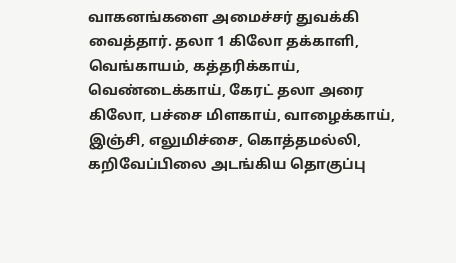வாகனங்களை அமைச்சர் துவக்கி வைத்தார். தலா 1 கிலோ தக்காளி, வெங்காயம், கத்தரிக்காய், வெண்டைக்காய், கேரட் தலா அரை கிலோ, பச்சை மிளகாய், வாழைக்காய், இஞ்சி, எலுமிச்சை, கொத்தமல்லி, கறிவேப்பிலை அடங்கிய தொகுப்பு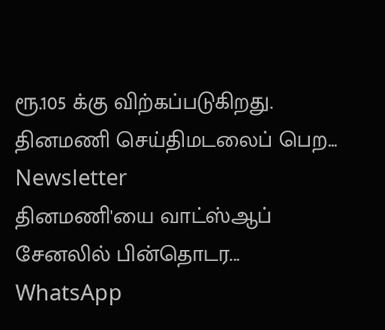ரூ.105 க்கு விற்கப்படுகிறது.
தினமணி செய்திமடலைப் பெற... Newsletter
தினமணி'யை வாட்ஸ்ஆப் சேனலில் பின்தொடர... WhatsApp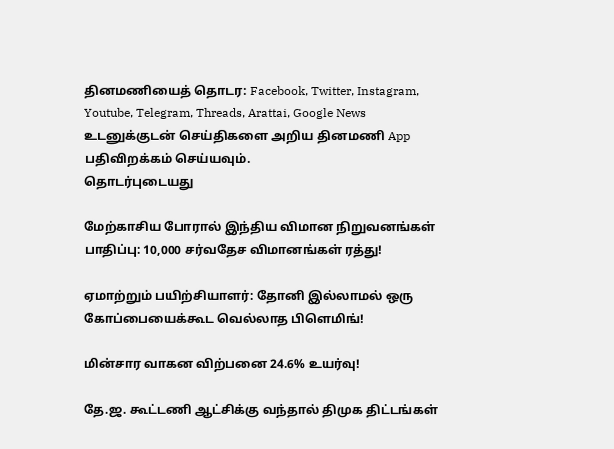தினமணியைத் தொடர: Facebook, Twitter, Instagram, Youtube, Telegram, Threads, Arattai, Google News
உடனுக்குடன் செய்திகளை அறிய தினமணி App பதிவிறக்கம் செய்யவும்.
தொடர்புடையது

மேற்காசிய போரால் இந்திய விமான நிறுவனங்கள் பாதிப்பு: 10,000 சர்வதேச விமானங்கள் ரத்து!

ஏமாற்றும் பயிற்சியாளர்: தோனி இல்லாமல் ஒரு கோப்பையைக்கூட வெல்லாத பிளெமிங்!

மின்சார வாகன விற்பனை 24.6% உயர்வு!

தே.ஜ. கூட்டணி ஆட்சிக்கு வந்தால் திமுக திட்டங்கள்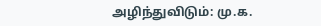அழிந்துவிடும்: மு.க.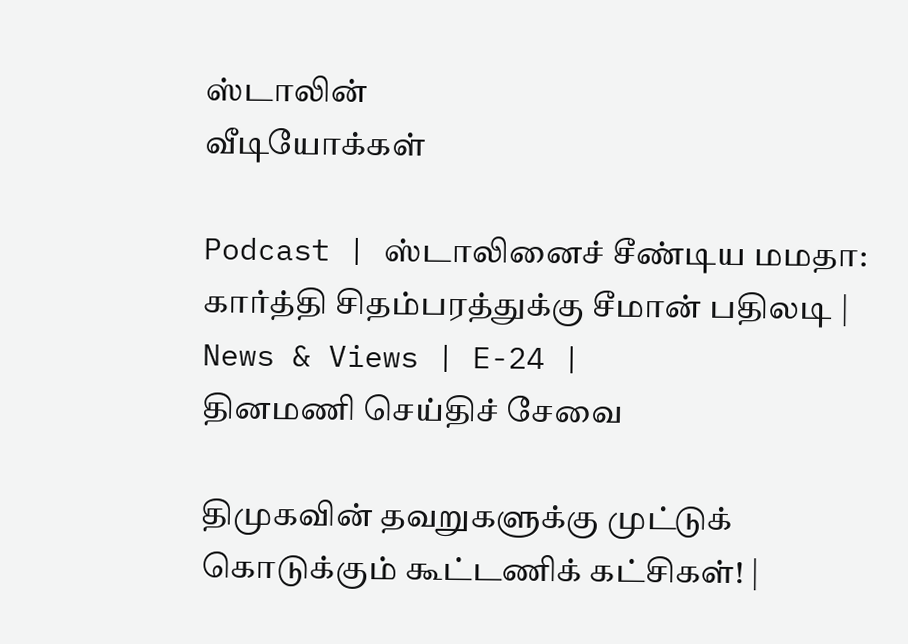ஸ்டாலின்
வீடியோக்கள்

Podcast | ஸ்டாலினைச் சீண்டிய மமதா: கார்த்தி சிதம்பரத்துக்கு சீமான் பதிலடி | News & Views | E-24 |
தினமணி செய்திச் சேவை

திமுகவின் தவறுகளுக்கு முட்டுக் கொடுக்கும் கூட்டணிக் கட்சிகள்! |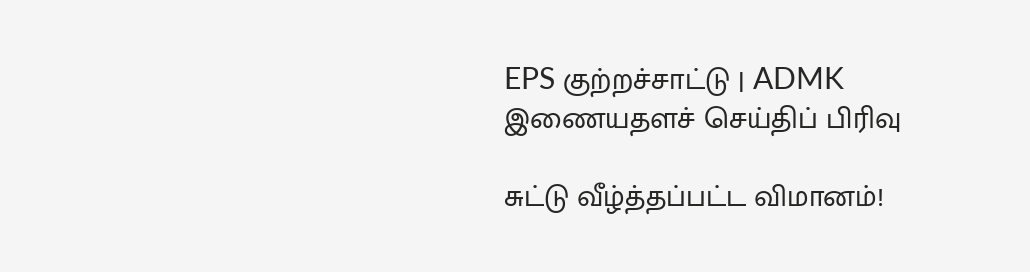EPS குற்றச்சாட்டு | ADMK
இணையதளச் செய்திப் பிரிவு

சுட்டு வீழ்த்தப்பட்ட விமானம்!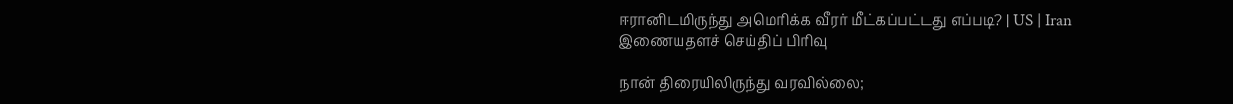ஈரானிடமிருந்து அமெரிக்க வீரர் மீட்கப்பட்டது எப்படி? | US | Iran
இணையதளச் செய்திப் பிரிவு

நான் திரையிலிருந்து வரவில்லை;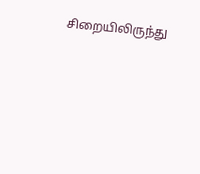சிறையிலிருந்து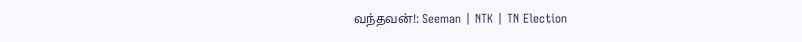வந்தவன்!: Seeman | NTK | TN Election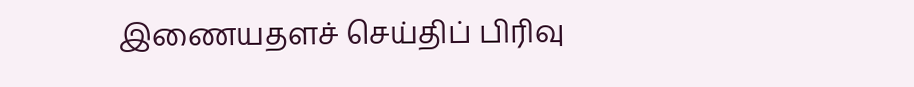இணையதளச் செய்திப் பிரிவு